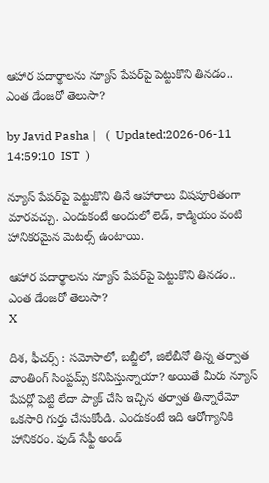ఆహార పదార్థాలను న్యూస్ పేపర్‌‌పై పెట్టుకొని తినడం.. ఎంత డేంజరో తెలుసా?

by Javid Pasha |   (  Updated:2026-06-11 14:59:10  IST  )

న్యూస్ పేపర్‌పై పెట్టుకొని తినే ఆహారాలు విషపూరితంగా మారవచ్చు. ఎందుకంటే అందులో లెడ్, కాడ్మియం వంటి హానికరమైన మెటల్స్ ఉంటాయి.

ఆహార పదార్థాలను న్యూస్ పేపర్‌‌పై పెట్టుకొని తినడం.. ఎంత డేంజరో తెలుసా?
X

దిశ, ఫీచర్స్ : సమోసాలో, బబ్జీలో, జిలేబీనో తిన్న తర్వాత వాంతింగ్ సింప్టమ్స్ కనిపిస్తున్నాయా? అయితే మీరు న్యూస్ పేపర్లో పెట్టి లేదా ప్యాక్ చేసి ఇచ్చిన తర్వాత తిన్నారేమో ఒకసారి గుర్తు చేసుకోండి. ఎందుకంటే ఇది ఆరోగ్యానికి హానికరం. ఫుడ్ సేఫ్టీ అండ్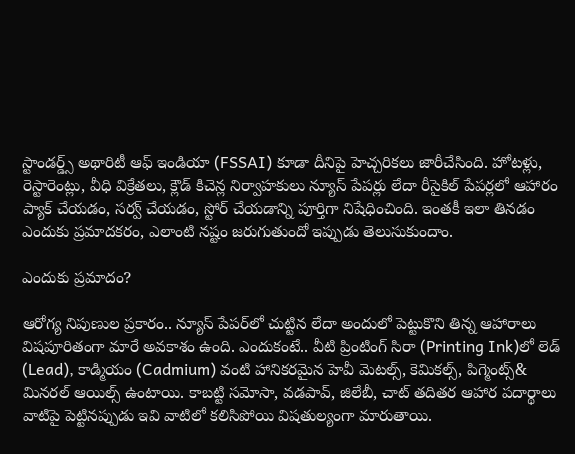స్టాండర్డ్స్ అథారిటీ ఆఫ్ ఇండియా (FSSAI) కూడా దీనిపై హెచ్చరికలు జారీచేసింది. హోటళ్లు, రెస్టారెంట్లు, వీధి విక్రేతలు, క్లౌడ్ కిచెన్ల నిర్వాహకులు న్యూస్ పేపర్లు లేదా రీసైకిల్ పేపర్లలో ఆహారం ప్యాక్ చేయడం, సర్వ్ చేయడం, స్టోర్ చేయడాన్ని పూర్తిగా నిషేధించింది. ఇంతకీ ఇలా తినడం ఎందుకు ప్రమాదకరం, ఎలాంటి నష్టం జరుగుతుందో ఇప్పుడు తెలుసుకుందాం.

ఎందుకు ప్రమాదం?

ఆరోగ్య నిపుణుల ప్రకారం.. న్యూస్ పేపర్‌లో చుట్టిన లేదా అందులో పెట్టుకొని తిన్న ఆహారాలు విషపూరితంగా మారే అవకాశం ఉంది. ఎందుకంటే.. వీటి ప్రింటింగ్ సిరా (Printing Ink)లో లెడ్ (Lead), కాడ్మియం (Cadmium) వంటి హానికరమైన హెవీ మెటల్స్, కెమికల్స్, పిగ్మెంట్స్& మినరల్ ఆయిల్స్ ఉంటాయి. కాబట్టి సమోసా, వడపావ్, జిలేబీ, చాట్ తదితర ఆహార పదార్థాలు వాటిపై పెట్టినప్పుడు ఇవి వాటిలో కలిసిపోయి విషతుల్యంగా మారుతాయి.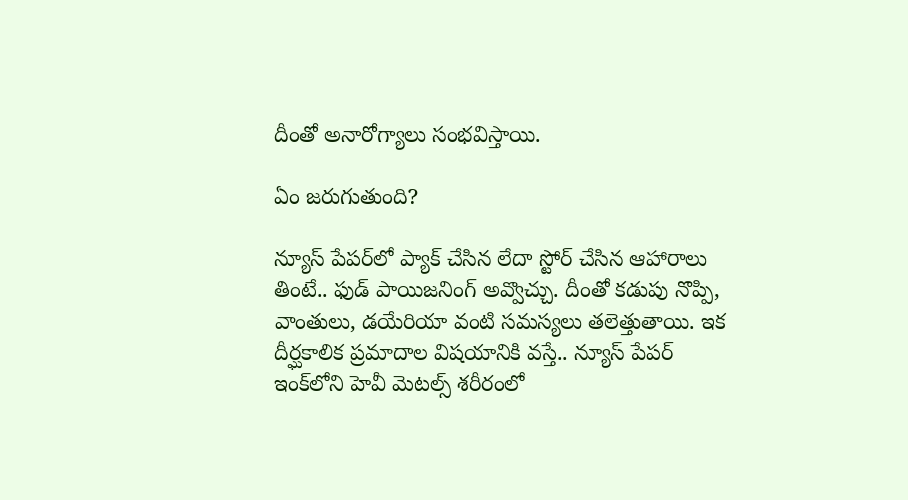దీంతో అనారోగ్యాలు సంభవిస్తాయి.

ఏం జరుగుతుంది?

న్యూస్ పేపర్‌లో ప్యాక్ చేసిన లేదా స్టోర్ చేసిన ఆహారాలు తింటే.. ఫుడ్ పాయిజనింగ్ అవ్వొచ్చు. దీంతో కడుపు నొప్పి, వాంతులు, డయేరియా వంటి సమస్యలు తలెత్తుతాయి. ఇక దీర్ఘకాలిక ప్రమాదాల విషయానికి వస్తే.. న్యూస్ పేపర్ ఇంక్‌లోని హెవీ మెటల్స్ శరీరంలో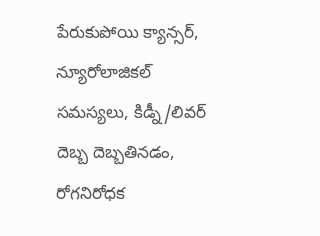పేరుకుపోయి క్యాన్సర్, న్యూరోలాజికల్ సమస్యలు, కిడ్నీ/లివర్ దెబ్బ దెబ్బతినడం, రోగనిరోధక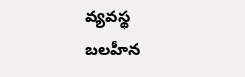వ్యవస్థ బలహీన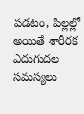పడటం, పిల్లల్లో అయితే శారీరక ఎదుగుదల సమస్యలు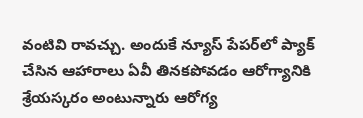వంటివి రావచ్చు. అందుకే న్యూస్ పేపర్‌లో ప్యాక్ చేసిన ఆహారాలు ఏవీ తినకపోవడం ఆరోగ్యానికి శ్రేయస్కరం అంటున్నారు ఆరోగ్య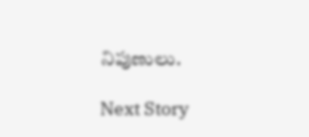నిపుణులు.

Next Story